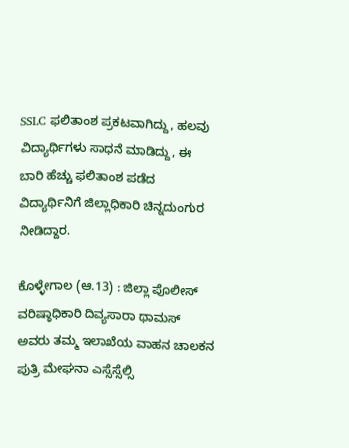SSLC ಫಲಿತಾಂಶ ಪ್ರಕಟವಾಗಿದ್ದು, ಹಲವು ವಿದ್ಯಾರ್ಥಿಗಳು ಸಾಧನೆ ಮಾಡಿದ್ದು, ಈ ಬಾರಿ ಹೆಚ್ಚು ಫಲಿತಾಂಶ ಪಡೆದ ವಿದ್ಯಾರ್ಥಿನಿಗೆ ಜಿಲ್ಲಾಧಿಕಾರಿ ಚಿನ್ನದುಂಗುರ ನೀಡಿದ್ದಾರ.

ಕೊಳ್ಳೇಗಾಲ (ಆ.13) : ಜಿಲ್ಲಾ ಪೊಲೀಸ್‌ ವರಿಷ್ಠಾಧಿಕಾರಿ ದಿವ್ಯಸಾರಾ ಥಾಮಸ್‌ ಅವರು ತಮ್ಮ ಇಲಾಖೆಯ ವಾಹನ ಚಾಲಕನ ಪುತ್ರಿ ಮೇಘನಾ ಎಸ್ಸೆಸ್ಸೆಲ್ಸಿ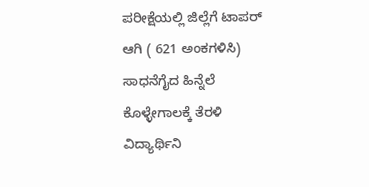ಪರೀಕ್ಷೆಯಲ್ಲಿ ಜಿಲ್ಲೆಗೆ ಟಾಪರ್‌ ಆಗಿ ( 621 ಅಂಕಗಳಿಸಿ) ಸಾಧನೆಗೈದ ಹಿನ್ನೆಲೆ ಕೊಳ್ಳೇಗಾಲಕ್ಕೆ ತೆರಳಿ ವಿದ್ಯಾರ್ಥಿನಿ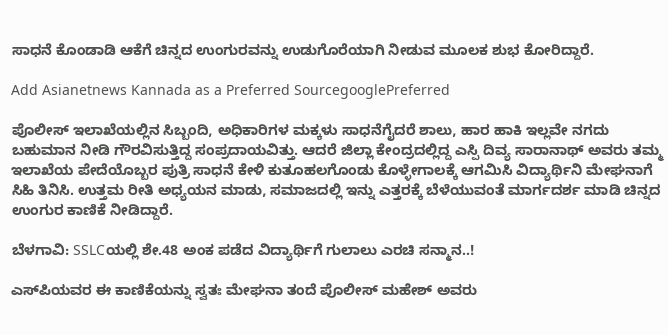ಸಾಧನೆ ಕೊಂಡಾಡಿ ಆಕೆಗೆ ಚಿನ್ನದ ಉಂಗುರವನ್ನು ಉಡುಗೊರೆಯಾಗಿ ನೀಡುವ ಮೂಲಕ ಶುಭ ಕೋರಿದ್ದಾರೆ.

Add Asianetnews Kannada as a Preferred SourcegooglePreferred

ಪೊಲೀಸ್‌ ಇಲಾಖೆಯಲ್ಲಿನ ಸಿಬ್ಬಂದಿ, ಅಧಿಕಾರಿಗಳ ಮಕ್ಕಳು ಸಾಧನೆಗೈದರೆ ಶಾಲು, ಹಾರ ಹಾಕಿ ಇಲ್ಲವೇ ನಗದು ಬಹುಮಾನ ನೀಡಿ ಗೌರವಿಸುತ್ತಿದ್ದ ಸಂಪ್ರದಾಯವಿತ್ತು. ಆದರೆ ಜಿಲ್ಲಾ ಕೇಂದ್ರದಲ್ಲಿದ್ದ ಎಸ್ಪಿ ದಿವ್ಯ ಸಾರಾನಾಥ್‌ ಅವರು ತಮ್ಮ ಇಲಾಖೆಯ ಪೇದೆಯೊಬ್ಬರ ಪುತ್ರಿ ಸಾಧನೆ ಕೇಳಿ ಕುತೂಹಲಗೊಂಡು ಕೊಳ್ಳೇಗಾಲಕ್ಕೆ ಆಗಮಿಸಿ ವಿದ್ಯಾರ್ಥಿನಿ ಮೇಘನಾಗೆ ಸಿಹಿ ತಿನಿಸಿ. ಉತ್ತಮ ರೀತಿ ಅಧ್ಯಯನ ಮಾಡು, ಸಮಾಜದಲ್ಲಿ ಇನ್ನು ಎತ್ತರಕ್ಕೆ ಬೆಳೆಯುವಂತೆ ಮಾರ್ಗದರ್ಶ ಮಾಡಿ ಚಿನ್ನದ ಉಂಗುರ ಕಾಣಿಕೆ ನೀಡಿದ್ದಾರೆ.

ಬೆಳಗಾವಿ: SSLCಯಲ್ಲಿ ಶೇ.48 ಅಂಕ ಪಡೆದ ವಿದ್ಯಾರ್ಥಿಗೆ ಗುಲಾಲು ಎರಚಿ ಸನ್ಮಾನ..!

ಎಸ್‌ಪಿಯವರ ಈ ಕಾಣಿಕೆಯನ್ನು ಸ್ವತಃ ಮೇಘನಾ ತಂದೆ ಪೊಲೀಸ್‌ ಮಹೇಶ್‌ ಅವರು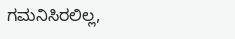ಗಮನಿಸಿರಲಿಲ್ಲ,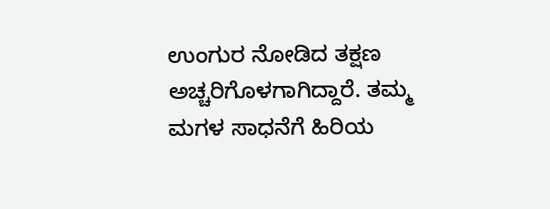ಉಂಗುರ ನೋಡಿದ ತಕ್ಷಣ ಅಚ್ಚರಿಗೊಳಗಾಗಿದ್ದಾರೆ. ತಮ್ಮ ಮಗಳ ಸಾಧನೆಗೆ ಹಿರಿಯ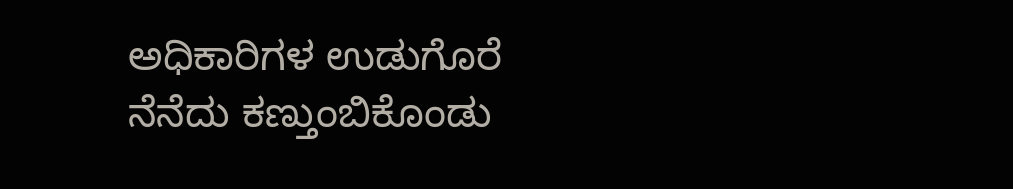ಅಧಿಕಾರಿಗಳ ಉಡುಗೊರೆ ನೆನೆದು ಕಣ್ತುಂಬಿಕೊಂಡು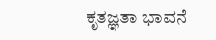ಕೃತಜ್ಞತಾ ಭಾವನೆ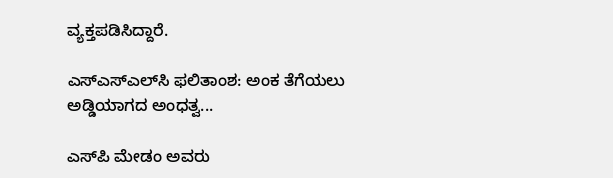ವ್ಯಕ್ತಪಡಿಸಿದ್ದಾರೆ.

ಎಸ್‌ಎಸ್‌ಎಲ್‌ಸಿ ಫಲಿತಾಂಶ: ಅಂಕ ತೆಗೆಯಲು ಅಡ್ಡಿಯಾಗದ ಅಂಧತ್ವ...

ಎಸ್‌ಪಿ ಮೇಡಂ ಅವರು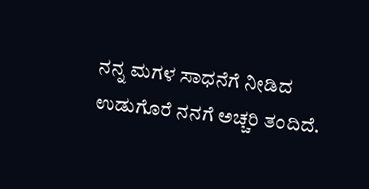ನನ್ನ ಮಗಳ ಸಾಧನೆಗೆ ನೀಡಿದ ಉಡುಗೊರೆ ನನಗೆ ಅಚ್ಚರಿ ತಂದಿದೆ.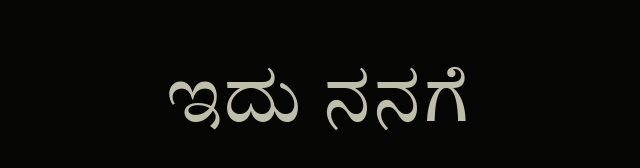ಇದು ನನಗೆ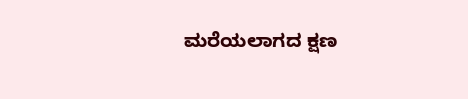ಮರೆಯಲಾಗದ ಕ್ಷಣ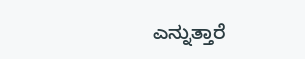ಎನ್ನುತ್ತಾರೆ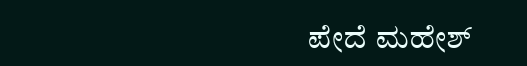ಪೇದೆ ಮಹೇಶ್‌